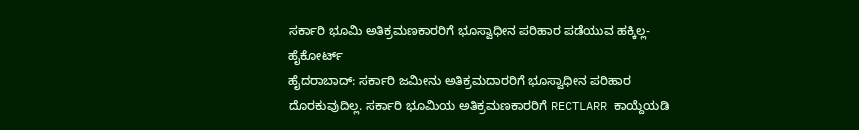ಸರ್ಕಾರಿ ಭೂಮಿ ಅತಿಕ್ರಮಣಕಾರರಿಗೆ ಭೂಸ್ವಾಧೀನ ಪರಿಹಾರ ಪಡೆಯುವ ಹಕ್ಕಿಲ್ಲ- ಹೈಕೋರ್ಟ್
ಹೈದರಾಬಾದ್: ಸರ್ಕಾರಿ ಜಮೀನು ಅತಿಕ್ರಮದಾರರಿಗೆ ಭೂಸ್ವಾಧೀನ ಪರಿಹಾರ ದೊರಕುವುದಿಲ್ಲ. ಸರ್ಕಾರಿ ಭೂಮಿಯ ಅತಿಕ್ರಮಣಕಾರರಿಗೆ RECTLARR ಕಾಯ್ದೆಯಡಿ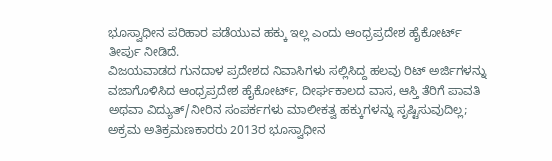ಭೂಸ್ವಾಧೀನ ಪರಿಹಾರ ಪಡೆಯುವ ಹಕ್ಕು ಇಲ್ಲ ಎಂದು ಆಂಧ್ರಪ್ರದೇಶ ಹೈಕೋರ್ಟ್ ತೀರ್ಪು ನೀಡಿದೆ.
ವಿಜಯವಾಡದ ಗುನದಾಳ ಪ್ರದೇಶದ ನಿವಾಸಿಗಳು ಸಲ್ಲಿಸಿದ್ದ ಹಲವು ರಿಟ್ ಅರ್ಜಿಗಳನ್ನು ವಜಾಗೊಳಿಸಿದ ಆಂಧ್ರಪ್ರದೇಶ ಹೈಕೋರ್ಟ್, ದೀರ್ಘಕಾಲದ ವಾಸ, ಆಸ್ತಿ ತೆರಿಗೆ ಪಾವತಿ ಅಥವಾ ವಿದ್ಯುತ್/ನೀರಿನ ಸಂಪರ್ಕಗಳು ಮಾಲೀಕತ್ವ ಹಕ್ಕುಗಳನ್ನು ಸೃಷ್ಟಿಸುವುದಿಲ್ಲ; ಅಕ್ರಮ ಅತಿಕ್ರಮಣಕಾರರು 2013ರ ಭೂಸ್ವಾಧೀನ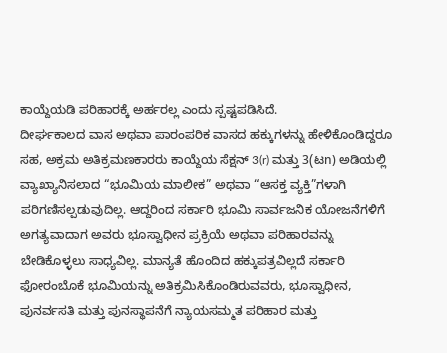ಕಾಯ್ದೆಯಡಿ ಪರಿಹಾರಕ್ಕೆ ಅರ್ಹರಲ್ಲ ಎಂದು ಸ್ಪಷ್ಟಪಡಿಸಿದೆ.
ದೀರ್ಘಕಾಲದ ವಾಸ ಅಥವಾ ಪಾರಂಪರಿಕ ವಾಸದ ಹಕ್ಕುಗಳನ್ನು ಹೇಳಿಕೊಂಡಿದ್ದರೂ ಸಹ, ಅಕ್ರಮ ಅತಿಕ್ರಮಣಕಾರರು ಕಾಯ್ದೆಯ ಸೆಕ್ಷನ್ 3(r) ಮತ್ತು 3(ಟn) ಅಡಿಯಲ್ಲಿ ವ್ಯಾಖ್ಯಾನಿಸಲಾದ “ಭೂಮಿಯ ಮಾಲೀಕ” ಅಥವಾ “ಆಸಕ್ತ ವ್ಯಕ್ತಿ”ಗಳಾಗಿ ಪರಿಗಣಿಸಲ್ಪಡುವುದಿಲ್ಲ. ಆದ್ದರಿಂದ ಸರ್ಕಾರಿ ಭೂಮಿ ಸಾರ್ವಜನಿಕ ಯೋಜನೆಗಳಿಗೆ ಅಗತ್ಯವಾದಾಗ ಅವರು ಭೂಸ್ವಾಧೀನ ಪ್ರಕ್ರಿಯೆ ಅಥವಾ ಪರಿಹಾರವನ್ನು ಬೇಡಿಕೊಳ್ಳಲು ಸಾಧ್ಯವಿಲ್ಲ. ಮಾನ್ಯತೆ ಹೊಂದಿದ ಹಕ್ಕುಪತ್ರವಿಲ್ಲದೆ ಸರ್ಕಾರಿ ಫೋರಂಬೊಕೆ ಭೂಮಿಯನ್ನು ಅತಿಕ್ರಮಿಸಿಕೊಂಡಿರುವವರು, ಭೂಸ್ವಾಧೀನ, ಪುನರ್ವಸತಿ ಮತ್ತು ಪುನಸ್ಥಾಪನೆಗೆ ನ್ಯಾಯಸಮ್ಮತ ಪರಿಹಾರ ಮತ್ತು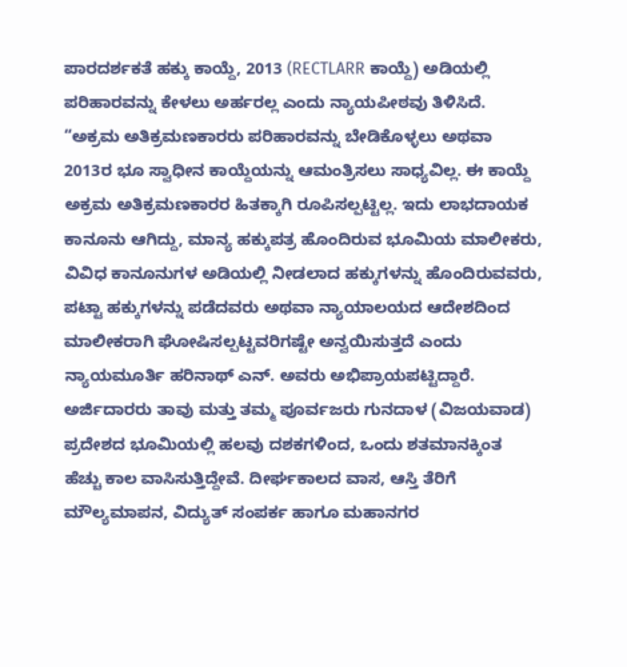ಪಾರದರ್ಶಕತೆ ಹಕ್ಕು ಕಾಯ್ದೆ, 2013 (RECTLARR ಕಾಯ್ದೆ) ಅಡಿಯಲ್ಲಿ ಪರಿಹಾರವನ್ನು ಕೇಳಲು ಅರ್ಹರಲ್ಲ ಎಂದು ನ್ಯಾಯಪೀಠವು ತಿಳಿಸಿದೆ.
“ಅಕ್ರಮ ಅತಿಕ್ರಮಣಕಾರರು ಪರಿಹಾರವನ್ನು ಬೇಡಿಕೊಳ್ಳಲು ಅಥವಾ 2013ರ ಭೂ ಸ್ವಾಧೀನ ಕಾಯ್ದೆಯನ್ನು ಆಮಂತ್ರಿಸಲು ಸಾಧ್ಯವಿಲ್ಲ. ಈ ಕಾಯ್ದೆ ಅಕ್ರಮ ಅತಿಕ್ರಮಣಕಾರರ ಹಿತಕ್ಕಾಗಿ ರೂಪಿಸಲ್ಪಟ್ಟಿಲ್ಲ. ಇದು ಲಾಭದಾಯಕ ಕಾನೂನು ಆಗಿದ್ದು, ಮಾನ್ಯ ಹಕ್ಕುಪತ್ರ ಹೊಂದಿರುವ ಭೂಮಿಯ ಮಾಲೀಕರು, ವಿವಿಧ ಕಾನೂನುಗಳ ಅಡಿಯಲ್ಲಿ ನೀಡಲಾದ ಹಕ್ಕುಗಳನ್ನು ಹೊಂದಿರುವವರು, ಪಟ್ಟಾ ಹಕ್ಕುಗಳನ್ನು ಪಡೆದವರು ಅಥವಾ ನ್ಯಾಯಾಲಯದ ಆದೇಶದಿಂದ ಮಾಲೀಕರಾಗಿ ಘೋಷಿಸಲ್ಪಟ್ಟವರಿಗಷ್ಟೇ ಅನ್ವಯಿಸುತ್ತದೆ ಎಂದು ನ್ಯಾಯಮೂರ್ತಿ ಹರಿನಾಥ್ ಎನ್. ಅವರು ಅಭಿಪ್ರಾಯಪಟ್ಟಿದ್ದಾರೆ.
ಅರ್ಜಿದಾರರು ತಾವು ಮತ್ತು ತಮ್ಮ ಪೂರ್ವಜರು ಗುನದಾಳ (ವಿಜಯವಾಡ) ಪ್ರದೇಶದ ಭೂಮಿಯಲ್ಲಿ ಹಲವು ದಶಕಗಳಿಂದ, ಒಂದು ಶತಮಾನಕ್ಕಿಂತ ಹೆಚ್ಚು ಕಾಲ ವಾಸಿಸುತ್ತಿದ್ದೇವೆ. ದೀರ್ಘಕಾಲದ ವಾಸ, ಆಸ್ತಿ ತೆರಿಗೆ ಮೌಲ್ಯಮಾಪನ, ವಿದ್ಯುತ್ ಸಂಪರ್ಕ ಹಾಗೂ ಮಹಾನಗರ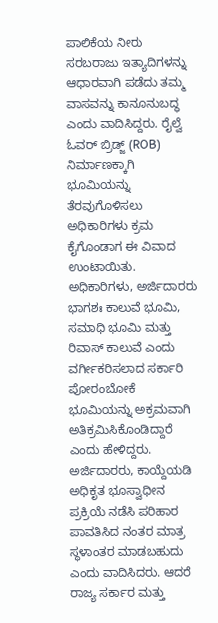ಪಾಲಿಕೆಯ ನೀರು ಸರಬರಾಜು ಇತ್ಯಾದಿಗಳನ್ನು ಆಧಾರವಾಗಿ ಪಡೆದು ತಮ್ಮ ವಾಸವನ್ನು ಕಾನೂನುಬದ್ಧ ಎಂದು ವಾದಿಸಿದ್ದರು. ರೈಲ್ವೆ ಓವರ್ ಬ್ರಿಡ್ಜ್ (ROB) ನಿರ್ಮಾಣಕ್ಕಾಗಿ ಭೂಮಿಯನ್ನು ತೆರವುಗೊಳಿಸಲು ಅಧಿಕಾರಿಗಳು ಕ್ರಮ ಕೈಗೊಂಡಾಗ ಈ ವಿವಾದ ಉಂಟಾಯಿತು. ಅಧಿಕಾರಿಗಳು, ಅರ್ಜಿದಾರರು ಭಾಗಶಃ ಕಾಲುವೆ ಭೂಮಿ, ಸಮಾಧಿ ಭೂಮಿ ಮತ್ತು ರಿವಾಸ್ ಕಾಲುವೆ ಎಂದು ವರ್ಗೀಕರಿಸಲಾದ ಸರ್ಕಾರಿ ಪೋರಂಬೋಕೆ ಭೂಮಿಯನ್ನು ಅಕ್ರಮವಾಗಿ ಅತಿಕ್ರಮಿಸಿಕೊಂಡಿದ್ದಾರೆ ಎಂದು ಹೇಳಿದ್ದರು.
ಅರ್ಜಿದಾರರು, ಕಾಯ್ದೆಯಡಿ ಅಧಿಕೃತ ಭೂಸ್ವಾಧೀನ ಪ್ರಕ್ರಿಯೆ ನಡೆಸಿ ಪರಿಹಾರ ಪಾವತಿಸಿದ ನಂತರ ಮಾತ್ರ ಸ್ಥಳಾಂತರ ಮಾಡಬಹುದು ಎಂದು ವಾದಿಸಿದರು. ಆದರೆ ರಾಜ್ಯ ಸರ್ಕಾರ ಮತ್ತು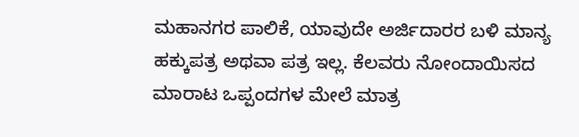ಮಹಾನಗರ ಪಾಲಿಕೆ, ಯಾವುದೇ ಅರ್ಜಿದಾರರ ಬಳಿ ಮಾನ್ಯ ಹಕ್ಕುಪತ್ರ ಅಥವಾ ಪತ್ರ ಇಲ್ಲ. ಕೆಲವರು ನೋಂದಾಯಿಸದ ಮಾರಾಟ ಒಪ್ಪಂದಗಳ ಮೇಲೆ ಮಾತ್ರ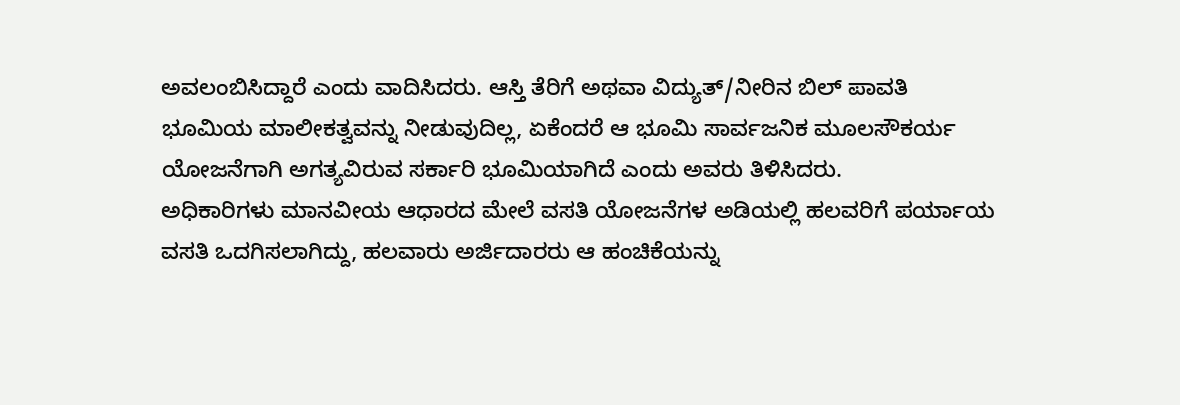ಅವಲಂಬಿಸಿದ್ದಾರೆ ಎಂದು ವಾದಿಸಿದರು. ಆಸ್ತಿ ತೆರಿಗೆ ಅಥವಾ ವಿದ್ಯುತ್/ನೀರಿನ ಬಿಲ್ ಪಾವತಿ ಭೂಮಿಯ ಮಾಲೀಕತ್ವವನ್ನು ನೀಡುವುದಿಲ್ಲ, ಏಕೆಂದರೆ ಆ ಭೂಮಿ ಸಾರ್ವಜನಿಕ ಮೂಲಸೌಕರ್ಯ ಯೋಜನೆಗಾಗಿ ಅಗತ್ಯವಿರುವ ಸರ್ಕಾರಿ ಭೂಮಿಯಾಗಿದೆ ಎಂದು ಅವರು ತಿಳಿಸಿದರು.
ಅಧಿಕಾರಿಗಳು ಮಾನವೀಯ ಆಧಾರದ ಮೇಲೆ ವಸತಿ ಯೋಜನೆಗಳ ಅಡಿಯಲ್ಲಿ ಹಲವರಿಗೆ ಪರ್ಯಾಯ ವಸತಿ ಒದಗಿಸಲಾಗಿದ್ದು, ಹಲವಾರು ಅರ್ಜಿದಾರರು ಆ ಹಂಚಿಕೆಯನ್ನು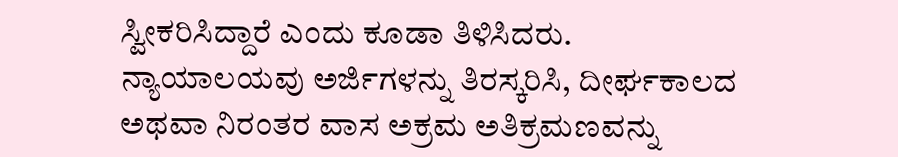ಸ್ವೀಕರಿಸಿದ್ದಾರೆ ಎಂದು ಕೂಡಾ ತಿಳಿಸಿದರು.
ನ್ಯಾಯಾಲಯವು ಅರ್ಜಿಗಳನ್ನು ತಿರಸ್ಕರಿಸಿ, ದೀರ್ಘಕಾಲದ ಅಥವಾ ನಿರಂತರ ವಾಸ ಅಕ್ರಮ ಅತಿಕ್ರಮಣವನ್ನು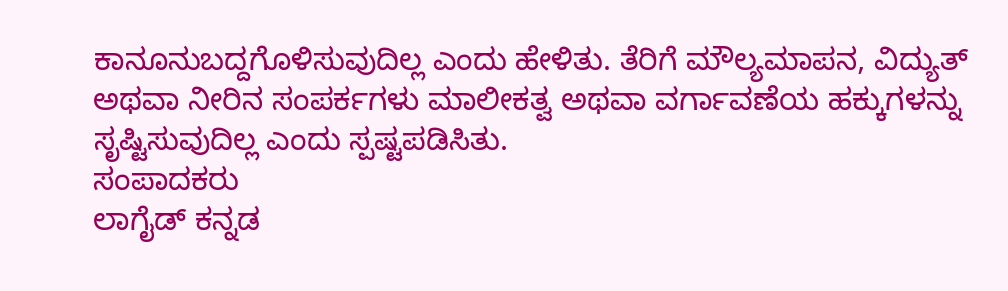ಕಾನೂನುಬದ್ದಗೊಳಿಸುವುದಿಲ್ಲ ಎಂದು ಹೇಳಿತು. ತೆರಿಗೆ ಮೌಲ್ಯಮಾಪನ, ವಿದ್ಯುತ್ ಅಥವಾ ನೀರಿನ ಸಂಪರ್ಕಗಳು ಮಾಲೀಕತ್ವ ಅಥವಾ ವರ್ಗಾವಣೆಯ ಹಕ್ಕುಗಳನ್ನು ಸೃಷ್ಟಿಸುವುದಿಲ್ಲ ಎಂದು ಸ್ಪಷ್ಟಪಡಿಸಿತು.
ಸಂಪಾದಕರು
ಲಾಗೈಡ್ ಕನ್ನಡ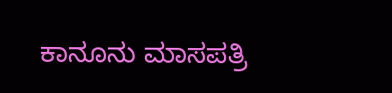ಕಾನೂನು ಮಾಸಪತ್ರಿ